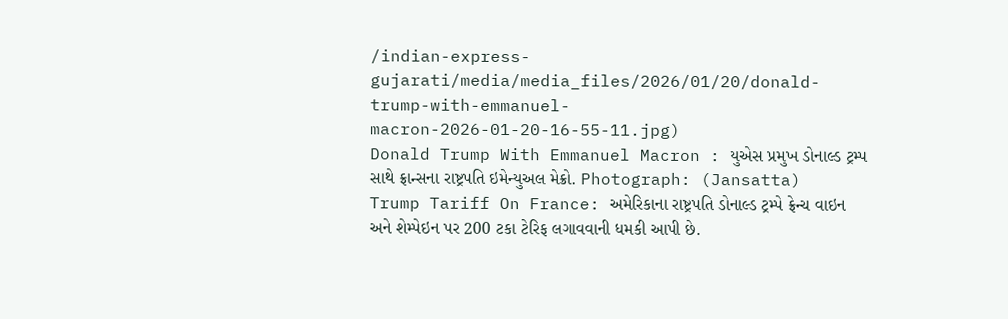/indian-express-gujarati/media/media_files/2026/01/20/donald-trump-with-emmanuel-macron-2026-01-20-16-55-11.jpg)
Donald Trump With Emmanuel Macron : યુએસ પ્રમુખ ડોનાલ્ડ ટ્રમ્પ સાથે ફ્રાન્સના રાષ્ટ્રપતિ ઇમેન્યુઅલ મેક્રો. Photograph: (Jansatta)
Trump Tariff On France: અમેરિકાના રાષ્ટ્રપતિ ડોનાલ્ડ ટ્રમ્પે ફ્રેન્ચ વાઇન અને શેમ્પેઇન પર 200 ટકા ટેરિફ લગાવવાની ધમકી આપી છે.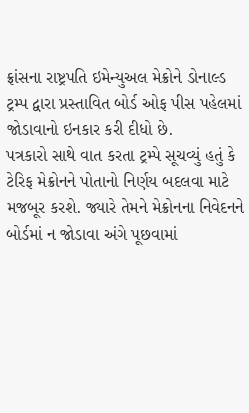ફ્રાંસના રાષ્ટ્રપતિ ઇમેન્યુઅલ મેક્રોને ડોનાલ્ડ ટ્રમ્પ દ્વારા પ્રસ્તાવિત બોર્ડ ઓફ પીસ પહેલમાં જોડાવાનો ઇનકાર કરી દીધો છે.
પત્રકારો સાથે વાત કરતા ટ્રમ્પે સૂચવ્યું હતું કે ટેરિફ મેક્રોનને પોતાનો નિર્ણય બદલવા માટે મજબૂર કરશે. જ્યારે તેમને મેક્રોનના નિવેદનને બોર્ડમાં ન જોડાવા અંગે પૂછવામાં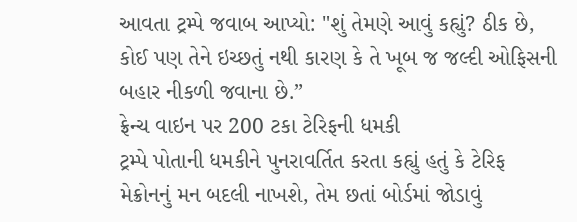આવતા ટ્રમ્પે જવાબ આપ્યો: "શું તેમણે આવું કહ્યું? ઠીક છે, કોઈ પણ તેને ઇચ્છતું નથી કારણ કે તે ખૂબ જ જલ્દી ઓફિસની બહાર નીકળી જવાના છે.”
ફ્રેન્ચ વાઇન પર 200 ટકા ટેરિફની ધમકી
ટ્રમ્પે પોતાની ધમકીને પુનરાવર્તિત કરતા કહ્યું હતું કે ટેરિફ મેક્રોનનું મન બદલી નાખશે, તેમ છતાં બોર્ડમાં જોડાવું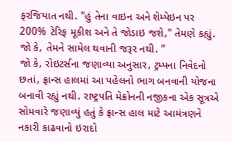ફરજિયાત નથી. "હું તેના વાઇન અને શેમ્પેઇન પર 200% ટેરિફ મૂકીશ અને તે જોડાઇ જશે," તેમણે કહ્યું. જો કે, તેમને સામેલ થવાની જરૂર નથી. ”
જો કે, રોઇટર્સના જણાવ્યા અનુસાર, ટ્રમ્પના નિવેદનો છતાં, ફ્રાન્સ હાલમાં આ પહેલનો ભાગ બનવાની યોજના બનાવી રહ્યું નથી. રાષ્ટ્રપતિ મેક્રોનની નજીકના એક સૂત્રએ સોમવારે જણાવ્યું હતું કે ફ્રાન્સ હાલ માટે આમંત્રણને નકારી કાઢવાનો ઇરાદો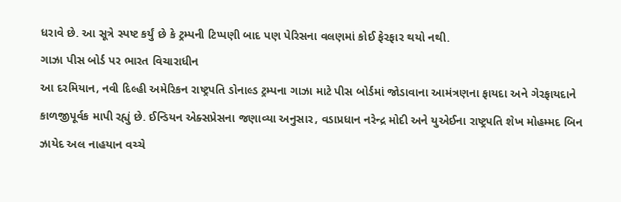ધરાવે છે. આ સૂત્રે સ્પષ્ટ કર્યું છે કે ટ્રમ્પની ટિપ્પણી બાદ પણ પેરિસના વલણમાં કોઈ ફેરફાર થયો નથી.
ગાઝા પીસ બોર્ડ પર ભારત વિચારાધીન
આ દરમિયાન, નવી દિલ્હી અમેરિકન રાષ્ટ્રપતિ ડોનાલ્ડ ટ્રમ્પના ગાઝા માટે પીસ બોર્ડમાં જોડાવાના આમંત્રણના ફાયદા અને ગેરફાયદાને કાળજીપૂર્વક માપી રહ્યું છે. ઈન્ડિયન એક્સપ્રેસના જણાવ્યા અનુસાર, વડાપ્રધાન નરેન્દ્ર મોદી અને યુએઈના રાષ્ટ્રપતિ શેખ મોહમ્મદ બિન ઝાયેદ અલ નાહયાન વચ્ચે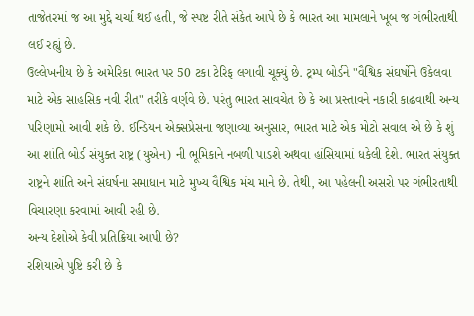તાજેતરમાં જ આ મુદ્દે ચર્ચા થઈ હતી, જે સ્પષ્ટ રીતે સંકેત આપે છે કે ભારત આ મામલાને ખૂબ જ ગંભીરતાથી લઈ રહ્યું છે.
ઉલ્લેખનીય છે કે અમેરિકા ભારત પર 50 ટકા ટેરિફ લગાવી ચૂક્યું છે. ટ્રમ્પ બોર્ડને "વૈશ્વિક સંઘર્ષોને ઉકેલવા માટે એક સાહસિક નવી રીત" તરીકે વર્ણવે છે. પરંતુ ભારત સાવચેત છે કે આ પ્રસ્તાવને નકારી કાઢવાથી અન્ય પરિણામો આવી શકે છે. ઈન્ડિયન એક્સપ્રેસના જણાવ્યા અનુસાર, ભારત માટે એક મોટો સવાલ એ છે કે શું આ શાંતિ બોર્ડ સંયુક્ત રાષ્ટ્ર (યુએન) ની ભૂમિકાને નબળી પાડશે અથવા હાંસિયામાં ધકેલી દેશે. ભારત સંયુક્ત રાષ્ટ્રને શાંતિ અને સંઘર્ષના સમાધાન માટે મુખ્ય વૈશ્વિક મંચ માને છે. તેથી, આ પહેલની અસરો પર ગંભીરતાથી વિચારણા કરવામાં આવી રહી છે.
અન્ય દેશોએ કેવી પ્રતિક્રિયા આપી છે?
રશિયાએ પુષ્ટિ કરી છે કે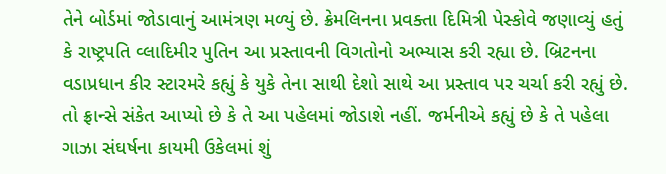તેને બોર્ડમાં જોડાવાનું આમંત્રણ મળ્યું છે. ક્રેમલિનના પ્રવક્તા દિમિત્રી પેસ્કોવે જણાવ્યું હતું કે રાષ્ટ્રપતિ વ્લાદિમીર પુતિન આ પ્રસ્તાવની વિગતોનો અભ્યાસ કરી રહ્યા છે. બ્રિટનના વડાપ્રધાન કીર સ્ટારમરે કહ્યું કે યુકે તેના સાથી દેશો સાથે આ પ્રસ્તાવ પર ચર્ચા કરી રહ્યું છે. તો ફ્રાન્સે સંકેત આપ્યો છે કે તે આ પહેલમાં જોડાશે નહીં. જર્મનીએ કહ્યું છે કે તે પહેલા ગાઝા સંઘર્ષના કાયમી ઉકેલમાં શું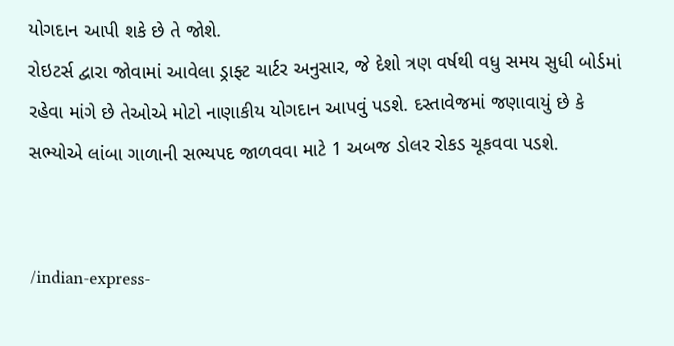યોગદાન આપી શકે છે તે જોશે.
રોઇટર્સ દ્વારા જોવામાં આવેલા ડ્રાફ્ટ ચાર્ટર અનુસાર, જે દેશો ત્રણ વર્ષથી વધુ સમય સુધી બોર્ડમાં રહેવા માંગે છે તેઓએ મોટો નાણાકીય યોગદાન આપવું પડશે. દસ્તાવેજમાં જણાવાયું છે કે સભ્યોએ લાંબા ગાળાની સભ્યપદ જાળવવા માટે 1 અબજ ડોલર રોકડ ચૂકવવા પડશે.


/indian-express-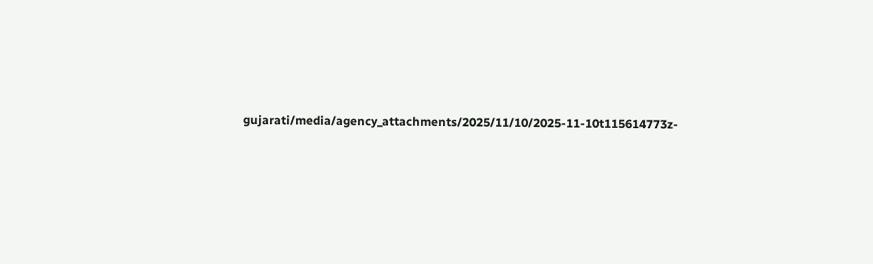gujarati/media/agency_attachments/2025/11/10/2025-11-10t115614773z-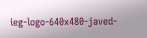ieg-logo-640x480-javed-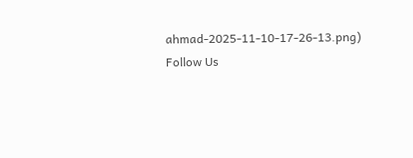ahmad-2025-11-10-17-26-13.png)
Follow Us